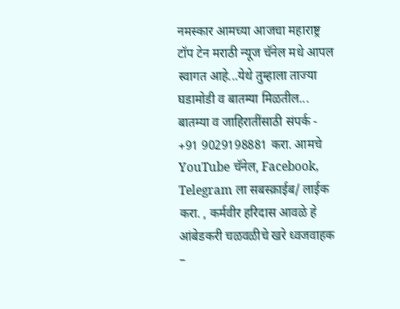नमस्कार आमच्या आजचा महाराष्ट्र टॉप टेन मराठी न्यूज चॅनेल मधे आपल स्वागत आहे...येथे तुम्हाला ताज्या घडामोडी व बातम्या मिळतील... बातम्या व जाहिरातींसाठी संपर्क - +91 9029198881 करा. आमचे YouTube चॅनेल, Facebook, Telegram ला सबस्क्राईब/ लाईक करा. , कर्मवीर हरिदास आवळे हे आंबेडकरी चळवळीचे खरे ध्वजवाहक –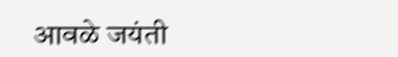आवळे जयंती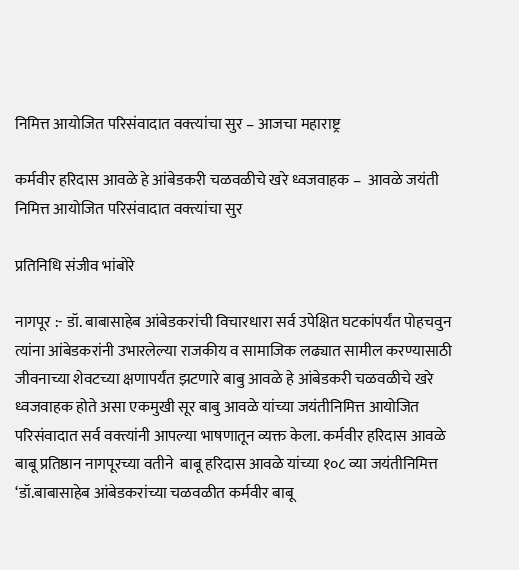निमित्त आयोजित परिसंवादात वक्त्यांचा सुर – आजचा महाराष्ट्र

कर्मवीर हरिदास आवळे हे आंबेडकरी चळवळीचे खरे ध्वजवाहक –  आवळे जयंती निमित्त आयोजित परिसंवादात वक्त्यांचा सुर

प्रतिनिधि संजीव भांबोरे

नागपूर :- डॉ. बाबासाहेब आंबेडकरांची विचारधारा सर्व उपेक्षित घटकांपर्यंत पोहचवुन त्यांना आंबेडकरांनी उभारलेल्या राजकीय व सामाजिक लढ्यात सामील करण्यासाठी जीवनाच्या शेवटच्या क्षणापर्यंत झटणारे बाबु आवळे हे आंबेडकरी चळवळीचे खरे ध्वजवाहक होते असा एकमुखी सूर बाबु आवळे यांच्या जयंतीनिमित्त आयोजित परिसंवादात सर्व वक्त्यांनी आपल्या भाषणातून व्यक्त केला. कर्मवीर हरिदास आवळे बाबू प्रतिष्ठान नागपूरच्या वतीने  बाबू हरिदास आवळे यांच्या १०८ व्या जयंतीनिमित्त ‘डॉ.बाबासाहेब आंबेडकरांच्या चळवळीत कर्मवीर बाबू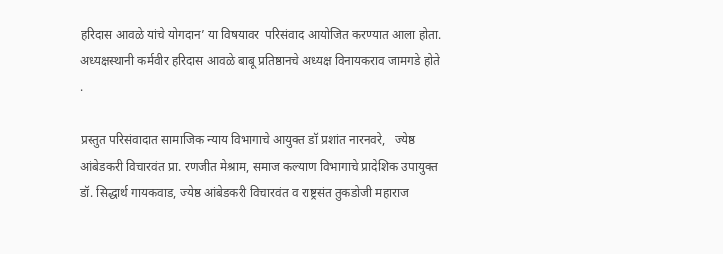हरिदास आवळे यांचे योगदान’ या विषयावर  परिसंवाद आयोजित करण्यात आला होता. अध्यक्षस्थानी कर्मवीर हरिदास आवळे बाबू प्रतिष्ठानचे अध्यक्ष विनायकराव जामगडे होते .

प्रस्तुत परिसंवादात सामाजिक न्याय विभागाचे आयुक्त डॉ प्रशांत नारनवरे,   ज्येष्ठ आंबेडकरी विचारवंत प्रा. रणजीत मेश्राम, समाज कल्याण विभागाचे प्रादेशिक उपायुक्त डॉ. सिद्धार्थ गायकवाड, ज्येष्ठ आंबेडकरी विचारवंत व राष्ट्रसंत तुकडोजी महाराज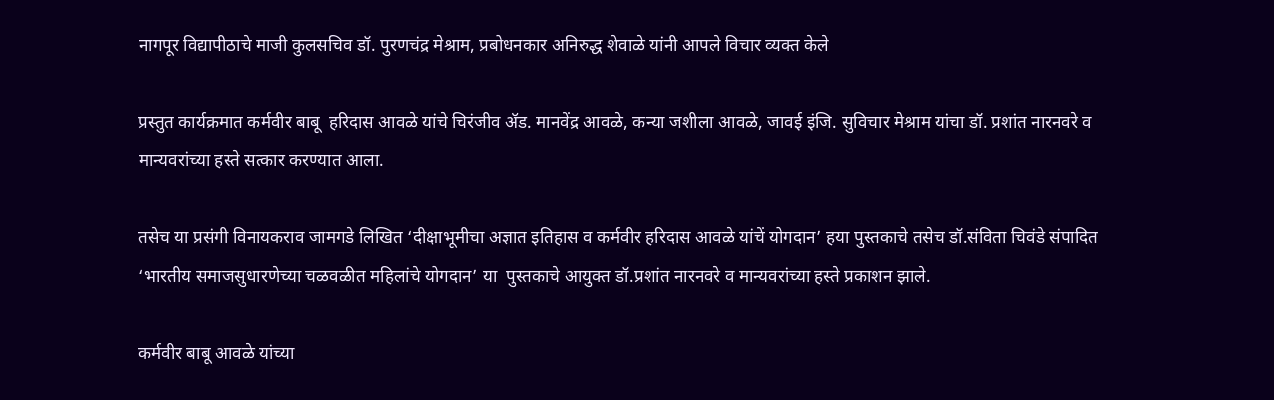नागपूर विद्यापीठाचे माजी कुलसचिव डॉ. पुरणचंद्र मेश्राम, प्रबोधनकार अनिरुद्ध शेवाळे यांनी आपले विचार व्यक्त केले

प्रस्तुत कार्यक्रमात कर्मवीर बाबू  हरिदास आवळे यांचे चिरंजीव ॲड. मानवेंद्र आवळे, कन्या जशीला आवळे, जावई इंजि. सुविचार मेश्राम यांचा डॉ. प्रशांत नारनवरे व मान्यवरांच्या हस्ते सत्कार करण्यात आला.

तसेच या प्रसंगी विनायकराव जामगडे लिखित ‘दीक्षाभूमीचा अज्ञात इतिहास व कर्मवीर हरिदास आवळे यांचें योगदान’ हया पुस्तकाचे तसेच डॉ.संविता चिवंडे संपादित ‘भारतीय समाजसुधारणेच्या चळवळीत महिलांचे योगदान’ या  पुस्तकाचे आयुक्त डॉ.प्रशांत नारनवरे व मान्यवरांच्या हस्ते प्रकाशन झाले.

कर्मवीर बाबू आवळे यांच्या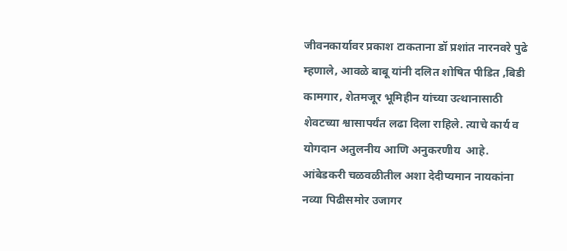जीवनकार्यावर प्रकाश टाकताना डॉ प्रशांत नारनवरे पुढे म्हणाले, आवळे बाबू यांनी दलित शोषित पीडित ,बिडी कामगार, शेतमजूर भूमिहीन यांच्या उत्थानासाठी शेवटच्या श्वासापर्यंत लढा दिला राहिले. त्याचे कार्य व योगदान अतुलनीय आणि अनुकरणीय  आहे. आंबेडकरी चळवळीतील अशा देदीप्यमान नायकांना नव्या पिढीसमोर उजागर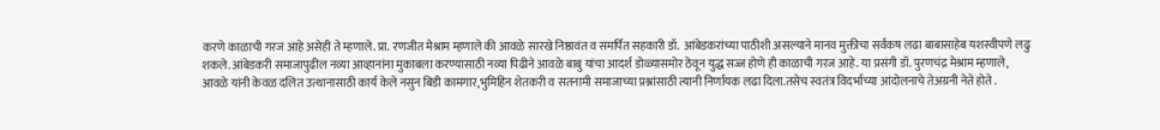करणे काळाची गरज आहे असेही ते म्हणाले. प्रा. रणजीत मेश्राम म्हणाले की आवळे सारखे निष्ठावंत व समर्पित सहकारी डॉ.  आंबेडकरांच्या पाठीशी असल्याने मानव मुक्तीचा सर्वंकष लढा बाबासाहेब यशस्वीपणे लढु शकले.आंबेडकरी समाजापुढील नव्या आव्हानांना मुकाबला करण्यासाठी नव्या पिढीने आवळे बाबु यांचा आदर्श डोळ्यासमोर ठेवून युद्ध सज्ज होणे ही काळाची गरज आहे. या प्रसंगी डॉ. पुरणचंद्र मेश्राम म्हणाले, आवळे यांनी केवळ दलित उत्थानासाठी कार्य केले नसुन बिडी कामगार,भुमिहिन शेतकरी व सतनामी समाजाच्या प्रश्नांसाठी त्यानी निर्णायक लढा दिला.तसेच स्वतंत्र विदर्भाच्या आंदोलनाचे तेअग्रनी नेते होते .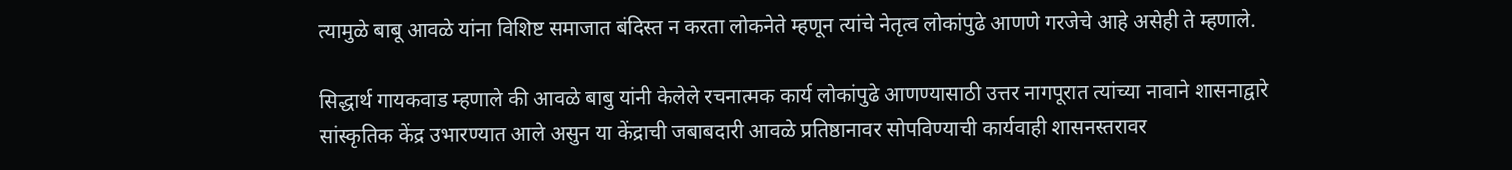त्यामुळे बाबू आवळे यांना विशिष्ट समाजात बंदिस्त न करता लोकनेते म्हणून त्यांचे नेतृत्व लोकांपुढे आणणे गरजेचे आहे असेही ते म्हणाले.

सिद्धार्थ गायकवाड म्हणाले की आवळे बाबु यांनी केलेले रचनात्मक कार्य लोकांपुढे आणण्यासाठी उत्तर नागपूरात त्यांच्या नावाने शासनाद्वारे सांस्कृतिक केंद्र उभारण्यात आले असुन या केंद्राची जबाबदारी आवळे प्रतिष्ठानावर सोपविण्याची कार्यवाही शासनस्तरावर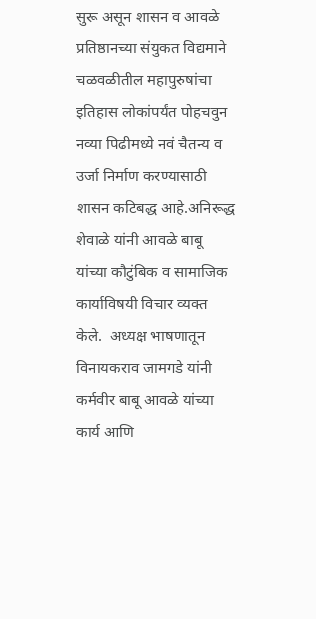सुरू असून शासन व आवळे प्रतिष्ठानच्या संयुकत विद्यमाने चळवळीतील महापुरुषांचा इतिहास लोकांपर्यंत पोहचवुन नव्या पिढीमध्ये नवं चैतन्य व उर्जा निर्माण करण्यासाठी शासन कटिबद्ध आहे.अनिरूद्ध शेवाळे यांनी आवळे बाबू यांच्या कौटुंबिक व सामाजिक कार्याविषयी विचार व्यक्त केले.  अध्यक्ष भाषणातून विनायकराव जामगडे यांनी कर्मवीर बाबू आवळे यांच्या कार्य आणि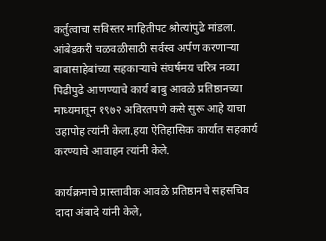कर्तुत्वाचा सविस्तर माहितीपट श्रोत्यांपुढे मांडला. आंबेडकरी चळवळीसाठी सर्वस्व अर्पण करणाऱ्या बाबासाहेबांच्या सहकाऱ्याचे संघर्षमय चरित्र नव्या पिढीपुढे आणण्याचे कार्य बाबु आवळे प्रतिष्ठानच्या माध्यमातून १९७२ अविरतपणे कसे सुरू आहे याचा उहापोह त्यांनी केला.हया ऐतिहासिक कार्यात सहकार्य करण्याचे आवाहन त्यांनी केले.

कार्यक्रमाचे प्रास्तावीक आवळे प्रतिष्ठानचे सहसचिव दादा अंबादे यांनी केले,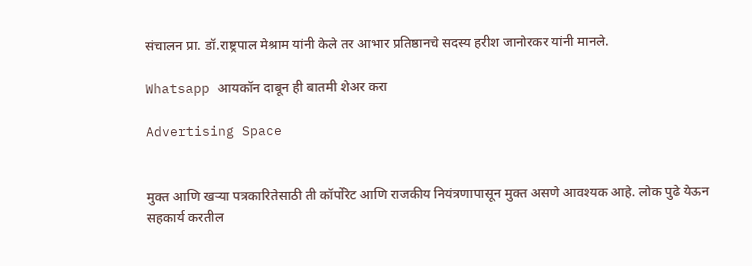संचालन प्रा. डॉ.राष्ट्रपाल मेश्राम यांनी केले तर आभार प्रतिष्ठानचे सदस्य हरीश जानोरकर यांनी मानले.

Whatsapp आयकॉन दाबून ही बातमी शेअर करा

Advertising Space


मुक्त आणि खऱ्या पत्रकारितेसाठी ती कॉर्पोरेट आणि राजकीय नियंत्रणापासून मुक्त असणे आवश्यक आहे. लोक पुढे येऊन सहकार्य करतील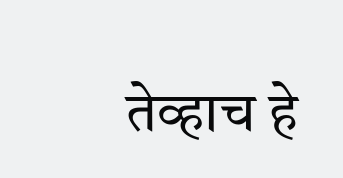तेव्हाच हे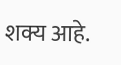शक्य आहे.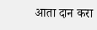आता दान करा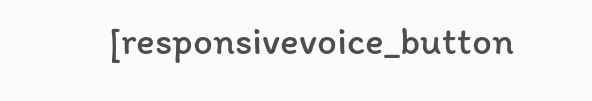[responsivevoice_button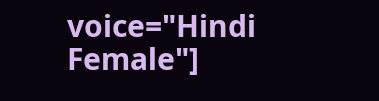voice="Hindi Female"]